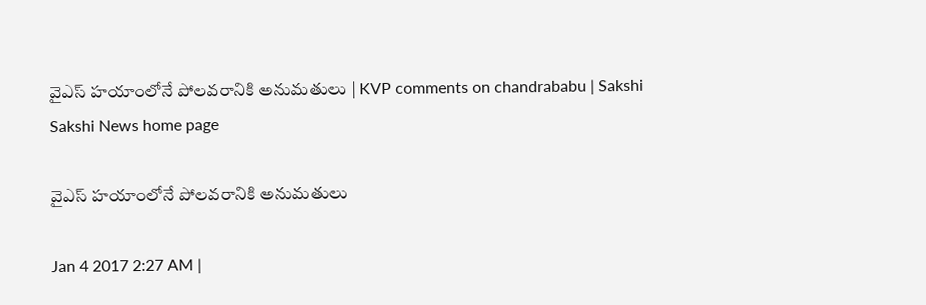వైఎస్‌ హయాంలోనే పోలవరానికి అనుమతులు | KVP comments on chandrababu | Sakshi
Sakshi News home page

వైఎస్‌ హయాంలోనే పోలవరానికి అనుమతులు

Jan 4 2017 2:27 AM |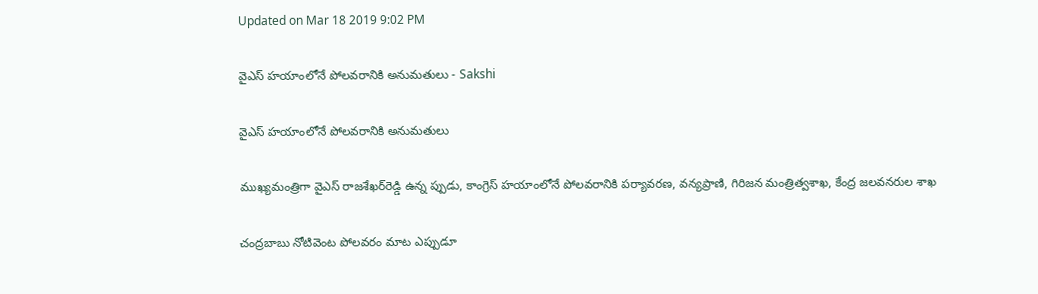Updated on Mar 18 2019 9:02 PM

వైఎస్‌ హయాంలోనే పోలవరానికి అనుమతులు - Sakshi

వైఎస్‌ హయాంలోనే పోలవరానికి అనుమతులు

ముఖ్యమంత్రిగా వైఎస్‌ రాజశేఖర్‌రెడ్డి ఉన్న ప్పుడు, కాంగ్రెస్‌ హయాంలోనే పోలవరానికి పర్యావరణ, వన్యప్రాణి, గిరిజన మంత్రిత్వశాఖ, కేంద్ర జలవనరుల శాఖ

చంద్రబాబు నోటివెంట పోలవరం మాట ఎప్పుడూ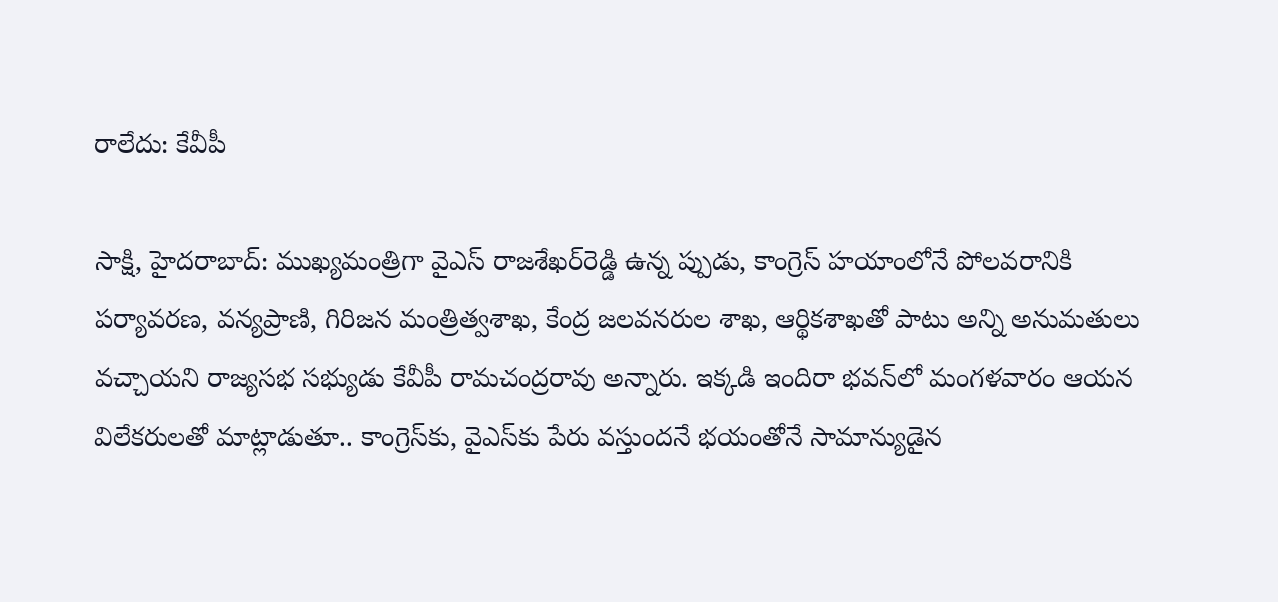రాలేదు: కేవీపీ

సాక్షి, హైదరాబాద్‌: ముఖ్యమంత్రిగా వైఎస్‌ రాజశేఖర్‌రెడ్డి ఉన్న ప్పుడు, కాంగ్రెస్‌ హయాంలోనే పోలవరానికి పర్యావరణ, వన్యప్రాణి, గిరిజన మంత్రిత్వశాఖ, కేంద్ర జలవనరుల శాఖ, ఆర్థికశాఖతో పాటు అన్ని అనుమతులు వచ్చాయని రాజ్యసభ సభ్యుడు కేవీపీ రామచంద్రరావు అన్నారు. ఇక్కడి ఇందిరా భవన్‌లో మంగళవారం ఆయన విలేకరులతో మాట్లాడుతూ.. కాంగ్రెస్‌కు, వైఎస్‌కు పేరు వస్తుందనే భయంతోనే సామాన్యుడైన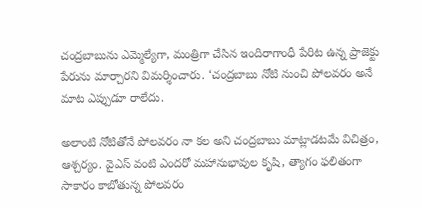చంద్రబాబును ఎమ్మెల్యేగా, మంత్రిగా చేసిన ఇందిరాగాంధీ పేరిట ఉన్న ప్రాజెక్టు పేరును మార్చారని విమర్శించారు. ‘చంద్రబాబు నోటి నుంచి పోలవరం అనే మాట ఎప్పుడూ రాలేదు.

అలాంటి నోటితోనే పోలవరం నా కల అని చంద్రబాబు మాట్లాడటమే విచిత్రం, ఆశ్చర్యం. వైఎస్‌ వంటి ఎందరో మహానుభావుల కృషి, త్యాగం ఫలితంగా సాకారం కాబోతున్న పోలవరం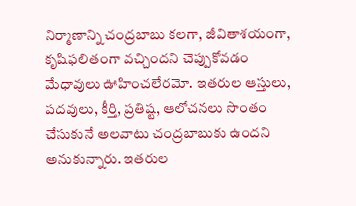నిర్మాణాన్ని చంద్రబాబు కలగా, జీవితాశయంగా, కృషిఫలితంగా వచ్చిందని చెప్పుకోవడం మేధావులు ఊహించలేరమో. ఇతరుల ఆస్తులు, పదవులు, కీర్తి, ప్రతిష్ట, ఆలోచనలు సొంతం చేసుకునే అలవాటు చంద్రబాబుకు ఉందని అనుకున్నారు. ఇతరుల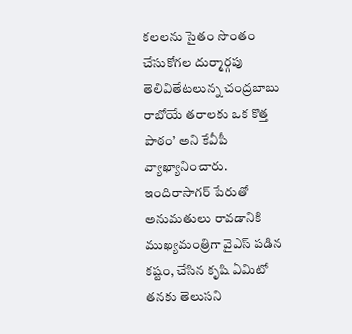కలలను సైతం సొంతం చేసుకోగల దుర్మార్గపు తెలివితేటలున్న చంద్రబాబు రాబోయే తరాలకు ఒక కొత్త పాఠం’ అని కేవీపీ వ్యాఖ్యానించారు. ఇందిరాసాగర్‌ పేరుతో అనుమతులు రావడానికి ముఖ్యమంత్రిగా వైఎస్‌ పడిన కష్టం, చేసిన కృషి ఏమిటో తనకు తెలుసని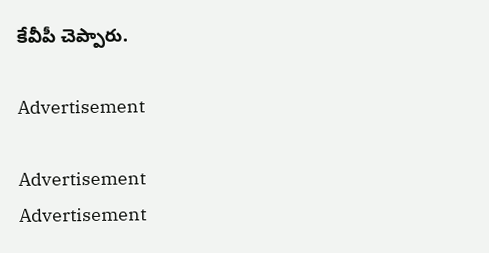కేవీపీ చెప్పారు.

Advertisement

Advertisement
Advertisement